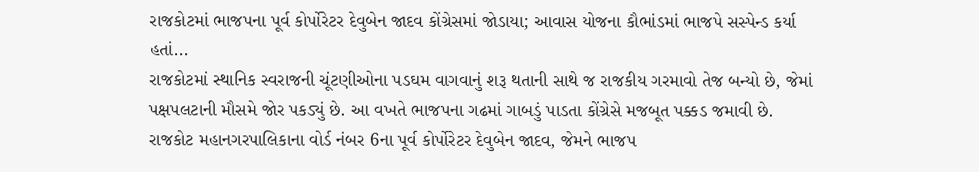રાજકોટમાં ભાજપના પૂર્વ કોર્પોરેટર દેવુબેન જાદવ કોંગ્રેસમાં જોડાયા; આવાસ યોજના કૌભાંડમાં ભાજપે સસ્પેન્ડ કર્યા હતાં...
રાજકોટમાં સ્થાનિક સ્વરાજની ચૂંટણીઓના પડઘમ વાગવાનું શરૂ થતાની સાથે જ રાજકીય ગરમાવો તેજ બન્યો છે, જેમાં પક્ષપલટાની મૌસમે જોર પકડ્યું છે. આ વખતે ભાજપના ગઢમાં ગાબડું પાડતા કોંગ્રેસે મજબૂત પક્કડ જમાવી છે. રાજકોટ મહાનગરપાલિકાના વોર્ડ નંબર 6ના પૂર્વ કોર્પોરેટર દેવુબેન જાદવ, જેમને ભાજપ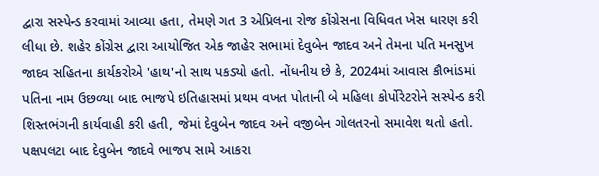દ્વારા સસ્પેન્ડ કરવામાં આવ્યા હતા, તેમણે ગત 3 એપ્રિલના રોજ કોંગ્રેસના વિધિવત ખેસ ધારણ કરી લીધા છે. શહેર કોંગ્રેસ દ્વારા આયોજિત એક જાહેર સભામાં દેવુબેન જાદવ અને તેમના પતિ મનસુખ જાદવ સહિતના કાર્યકરોએ 'હાથ'નો સાથ પકડ્યો હતો. નોંધનીય છે કે, 2024માં આવાસ કૌભાંડમાં પતિના નામ ઉછળ્યા બાદ ભાજપે ઇતિહાસમાં પ્રથમ વખત પોતાની બે મહિલા કોર્પોરેટરોને સસ્પેન્ડ કરી શિસ્તભંગની કાર્યવાહી કરી હતી, જેમાં દેવુબેન જાદવ અને વજીબેન ગોલતરનો સમાવેશ થતો હતો.
પક્ષપલટા બાદ દેવુબેન જાદવે ભાજપ સામે આકરા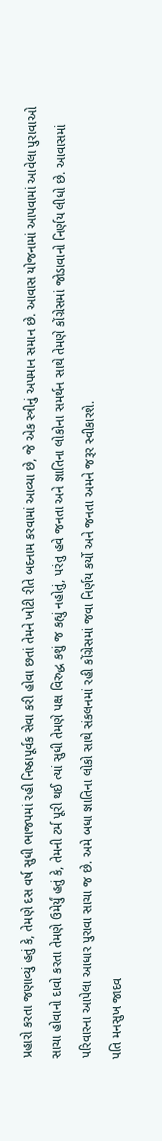પ્રહારો કરતા જણાવ્યું હતું કે, તેમણે દસ વર્ષ સુધી ભાજપમાં રહી નિષ્ઠાપૂર્વક સેવા કરી હોવા છતાં તેમને ખોટી રીતે બદનામ કરવામાં આવ્યા છે, જે એક સ્ત્રીનું અપમાન સમાન છે. આવાસ યોજનામાં આપવામાં આવેલા પુરાવાઓ સાચા હોવાનો દાવો કરતા તેમણે ઉમેર્યું હતું કે, તેમની ટર્મ પૂરી થઈ ત્યાં સુધી તેમણે પક્ષ વિરુદ્ધ કશું જ કહ્યું નહોતું, પરંતુ હવે જનતા અને જ્ઞાતિના લોકોના સમર્થન સાથે તેમણે કોંગ્રેસમાં જોડાવાનો નિર્ણય લીધો છે. આવાસમાં પરિવારના આપેલા આધાર પુરાવા સાચા જ છે. અમે બધા જ્ઞાતિના લોકો સાથે સંકલનમાં રહી કોંગ્રેસમાં જવા નિર્ણય કર્યો અને જનતા અમને જરૂર સ્વીકારશે.
પતિ મનસુખ જાદવ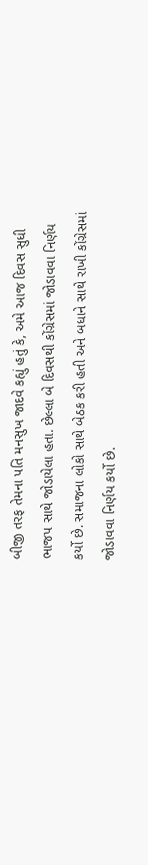બીજી તરફ તેમના પતિ મનસુખ જાદવે કહ્યું હતું કે, અમે આજ દિવસ સુધી ભાજપ સાથે જોડાયેલા હતા. છેલ્લા બે દિવસથી કોંગ્રેસમાં જોડાવવા નિર્ણય કર્યો છે. સમાજના લોકો સાથે બેઠક કરી હતી અને બધાને સાથે રાખી કોંગ્રેસમાં જોડાવવા નિર્ણય કર્યો છે.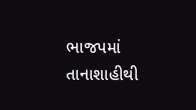ભાજપમાં તાનાશાહીથી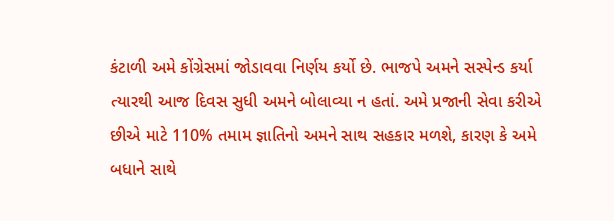કંટાળી અમે કોંગ્રેસમાં જોડાવવા નિર્ણય કર્યો છે. ભાજપે અમને સસ્પેન્ડ કર્યા ત્યારથી આજ દિવસ સુધી અમને બોલાવ્યા ન હતાં. અમે પ્રજાની સેવા કરીએ છીએ માટે 110% તમામ જ્ઞાતિનો અમને સાથ સહકાર મળશે, કારણ કે અમે બધાને સાથે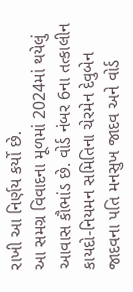રાખી આ નિર્ણય કર્યો છે.
આ સમગ્ર વિવાદના મૂળમાં 2024માં થયેલું આવાસ કૌભાંડ છે. વોર્ડ નંબર 6ના તત્કાલીન કાયદો-નિયમન સમિતિના ચેરમેન દેવુબેન જાદવના પતિ મનસુખ જાદવ અને વોર્ડ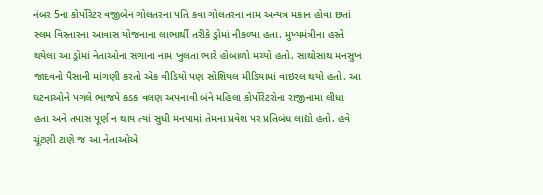નંબર 5ના કોર્પોરેટર વજીબેન ગોલતરના પતિ કવા ગોલતરના નામ અન્યત્ર મકાન હોવા છતાં સ્લમ વિસ્તારના આવાસ યોજનાના લાભાર્થી તરીકે ડ્રોમાં નીકળ્યા હતા. મુખ્યમંત્રીના હસ્તે થયેલા આ ડ્રોમાં નેતાઓના સગાના નામ ખુલતા ભારે હોબાળો મચ્યો હતો. સાથોસાથ મનસુખ જાદવનો પૈસાની માંગણી કરતો એક વીડિયો પણ સોશિયલ મીડિયામાં વાઇરલ થયો હતો. આ ઘટનાઓને પગલે ભાજપે કડક વલણ અપનાવી બંને મહિલા કોર્પોરેટરોના રાજીનામા લીધા હતા અને તપાસ પૂર્ણ ન થાય ત્યાં સુધી મનપામાં તેમના પ્રવેશ પર પ્રતિબંધ લાદ્યો હતો. હવે ચૂંટણી ટાણે જ આ નેતાઓએ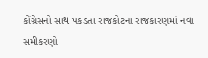કોંગ્રેસનો સાથ પકડતા રાજકોટના રાજકારણમાં નવા સમીકરણો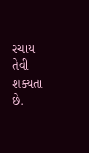રચાય તેવી શક્યતા છે.